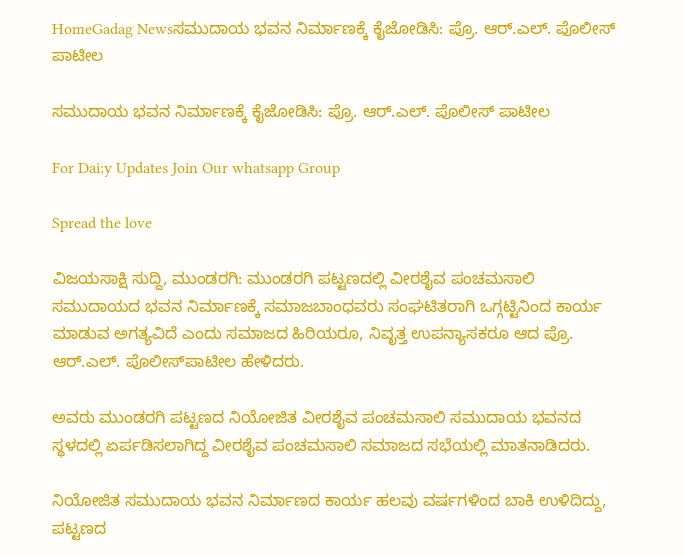HomeGadag Newsಸಮುದಾಯ ಭವನ ನಿರ್ಮಾಣಕ್ಕೆ ಕೈಜೋಡಿಸಿ: ಪ್ರೊ. ಆರ್.ಎಲ್. ಪೊಲೀಸ್ ಪಾಟೀಲ

ಸಮುದಾಯ ಭವನ ನಿರ್ಮಾಣಕ್ಕೆ ಕೈಜೋಡಿಸಿ: ಪ್ರೊ. ಆರ್.ಎಲ್. ಪೊಲೀಸ್ ಪಾಟೀಲ

For Dai;y Updates Join Our whatsapp Group

Spread the love

ವಿಜಯಸಾಕ್ಷಿ ಸುದ್ದಿ, ಮುಂಡರಗಿ: ಮುಂಡರಗಿ ಪಟ್ಟಣದಲ್ಲಿ ವೀರಶೈವ ಪಂಚಮಸಾಲಿ ಸಮುದಾಯದ ಭವನ ನಿರ್ಮಾಣಕ್ಕೆ ಸಮಾಜಬಾಂಧವರು ಸಂಘಟಿತರಾಗಿ ಒಗ್ಗಟ್ಟಿನಿಂದ ಕಾರ್ಯ ಮಾಡುವ ಅಗತ್ಯವಿದೆ ಎಂದು ಸಮಾಜದ ಹಿರಿಯರೂ, ನಿವೃತ್ತ ಉಪನ್ಯಾಸಕರೂ ಆದ ಪ್ರೊ. ಆರ್.ಎಲ್. ಪೊಲೀಸ್‌ಪಾಟೀಲ ಹೇಳಿದರು.

ಅವರು ಮುಂಡರಗಿ ಪಟ್ಟಣದ ನಿಯೋಜಿತ ವೀರಶೈವ ಪಂಚಮಸಾಲಿ ಸಮುದಾಯ ಭವನದ ಸ್ಥಳದಲ್ಲಿ ಏರ್ಪಡಿಸಲಾಗಿದ್ದ ವೀರಶೈವ ಪಂಚಮಸಾಲಿ ಸಮಾಜದ ಸಭೆಯಲ್ಲಿ ಮಾತನಾಡಿದರು.

ನಿಯೋಜಿತ ಸಮುದಾಯ ಭವನ ನಿರ್ಮಾಣದ ಕಾರ್ಯ ಹಲವು ವರ್ಷಗಳಿಂದ ಬಾಕಿ ಉಳಿದಿದ್ದು, ಪಟ್ಟಣದ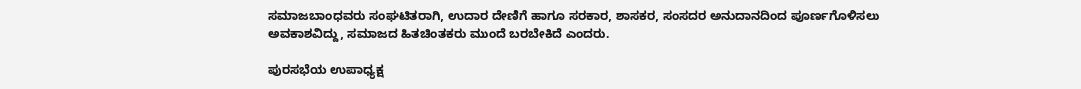ಸಮಾಜಬಾಂಧವರು ಸಂಘಟಿತರಾಗಿ, ಉದಾರ ದೇಣಿಗೆ ಹಾಗೂ ಸರಕಾರ, ಶಾಸಕರ, ಸಂಸದರ ಅನುದಾನದಿಂದ ಪೂರ್ಣಗೊಳಿಸಲು ಅವಕಾಶವಿದ್ದು, ಸಮಾಜದ ಹಿತಚಿಂತಕರು ಮುಂದೆ ಬರಬೇಕಿದೆ ಎಂದರು.

ಪುರಸಭೆಯ ಉಪಾಧ್ಯಕ್ಷ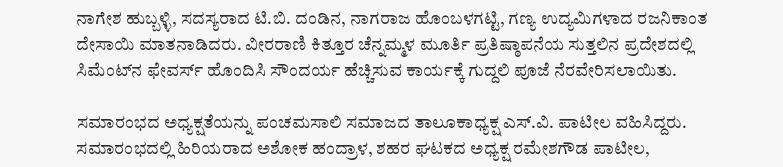ನಾಗೇಶ ಹುಬ್ಬಳ್ಳಿ, ಸದಸ್ಯರಾದ ಟಿ.ಬಿ. ದಂಡಿನ, ನಾಗರಾಜ ಹೊಂಬಳಗಟ್ಟಿ, ಗಣ್ಯ ಉದ್ಯಮಿಗಳಾದ ರಜನಿಕಾಂತ ದೇಸಾಯಿ ಮಾತನಾಡಿದರು. ವೀರರಾಣಿ ಕಿತ್ತೂರ ಚೆನ್ನಮ್ಮಳ ಮೂರ್ತಿ ಪ್ರತಿಷ್ಠಾಪನೆಯ ಸುತ್ತಲಿನ ಪ್ರದೇಶದಲ್ಲಿ ಸಿಮೆಂಟ್‌ನ ಫೇವರ್ಸ್ ಹೊಂದಿಸಿ ಸೌಂದರ್ಯ ಹೆಚ್ಚಿಸುವ ಕಾರ್ಯಕ್ಕೆ ಗುದ್ದಲಿ ಪೂಜೆ ನೆರವೇರಿಸಲಾಯಿತು.

ಸಮಾರಂಭದ ಅಧ್ಯಕ್ಷತೆಯನ್ನು ಪಂಚಮಸಾಲಿ ಸಮಾಜದ ತಾಲೂಕಾಧ್ಯಕ್ಷ ಎಸ್.ವಿ. ಪಾಟೀಲ ವಹಿಸಿದ್ದರು. ಸಮಾರಂಭದಲ್ಲಿ ಹಿರಿಯರಾದ ಅಶೋಕ ಹಂದ್ರಾಳ, ಶಹರ ಘಟಕದ ಅಧ್ಯಕ್ಷ ರಮೇಶಗೌಡ ಪಾಟೀಲ,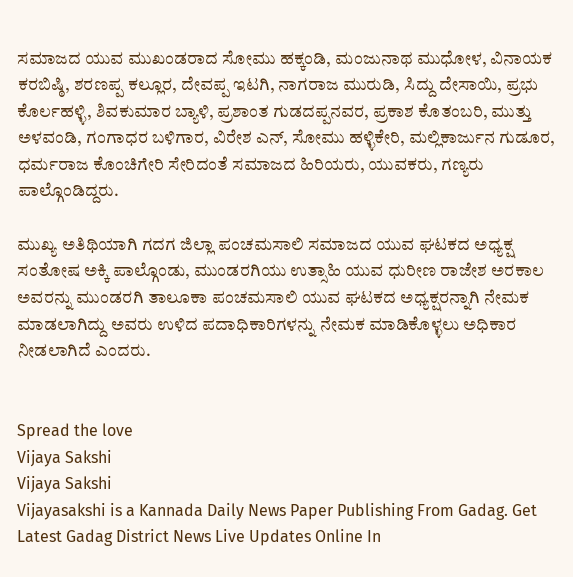ಸಮಾಜದ ಯುವ ಮುಖಂಡರಾದ ಸೋಮು ಹಕ್ಕಂಡಿ, ಮಂಜುನಾಥ ಮುಧೋಳ, ವಿನಾಯಕ ಕರಬಿಷ್ಠಿ, ಶರಣಪ್ಪ ಕಲ್ಲೂರ, ದೇವಪ್ಪ ಇಟಗಿ, ನಾಗರಾಜ ಮುರುಡಿ, ಸಿದ್ದು ದೇಸಾಯಿ, ಪ್ರಭು ಕೊರ್ಲಹಳ್ಳಿ, ಶಿವಕುಮಾರ ಬ್ಯಾಳಿ, ಪ್ರಶಾಂತ ಗುಡದಪ್ಪನವರ, ಪ್ರಕಾಶ ಕೊತಂಬರಿ, ಮುತ್ತು ಅಳವಂಡಿ, ಗಂಗಾಧರ ಬಳಿಗಾರ, ವಿರೇಶ ಎನ್, ಸೋಮು ಹಳ್ಳಿಕೇರಿ, ಮಲ್ಲಿಕಾರ್ಜುನ ಗುಡೂರ, ಧರ್ಮರಾಜ ಕೊಂಚಿಗೇರಿ ಸೇರಿದಂತೆ ಸಮಾಜದ ಹಿರಿಯರು, ಯುವಕರು, ಗಣ್ಯರು ಪಾಲ್ಗೊಂಡಿದ್ದರು.

ಮುಖ್ಯ ಅತಿಥಿಯಾಗಿ ಗದಗ ಜಿಲ್ಲಾ ಪಂಚಮಸಾಲಿ ಸಮಾಜದ ಯುವ ಘಟಕದ ಅಧ್ಯಕ್ಷ ಸಂತೋಷ ಅಕ್ಕಿ ಪಾಲ್ಗೊಂಡು, ಮುಂಡರಗಿಯು ಉತ್ಸಾಹಿ ಯುವ ಧುರೀಣ ರಾಜೇಶ ಅರಕಾಲ ಅವರನ್ನು ಮುಂಡರಗಿ ತಾಲೂಕಾ ಪಂಚಮಸಾಲಿ ಯುವ ಘಟಕದ ಅಧ್ಯಕ್ಷರನ್ನಾಗಿ ನೇಮಕ ಮಾಡಲಾಗಿದ್ದು ಅವರು ಉಳಿದ ಪದಾಧಿಕಾರಿಗಳನ್ನು ನೇಮಕ ಮಾಡಿಕೊಳ್ಳಲು ಅಧಿಕಾರ ನೀಡಲಾಗಿದೆ ಎಂದರು.


Spread the love
Vijaya Sakshi
Vijaya Sakshi
Vijayasakshi is a Kannada Daily News Paper Publishing From Gadag. Get Latest Gadag District News Live Updates Online In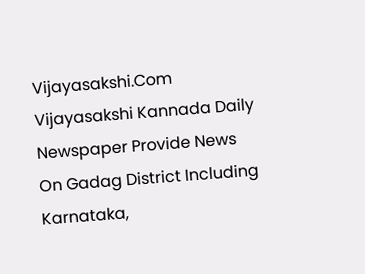Vijayasakshi.Com Vijayasakshi Kannada Daily Newspaper Provide News On Gadag District Including Karnataka,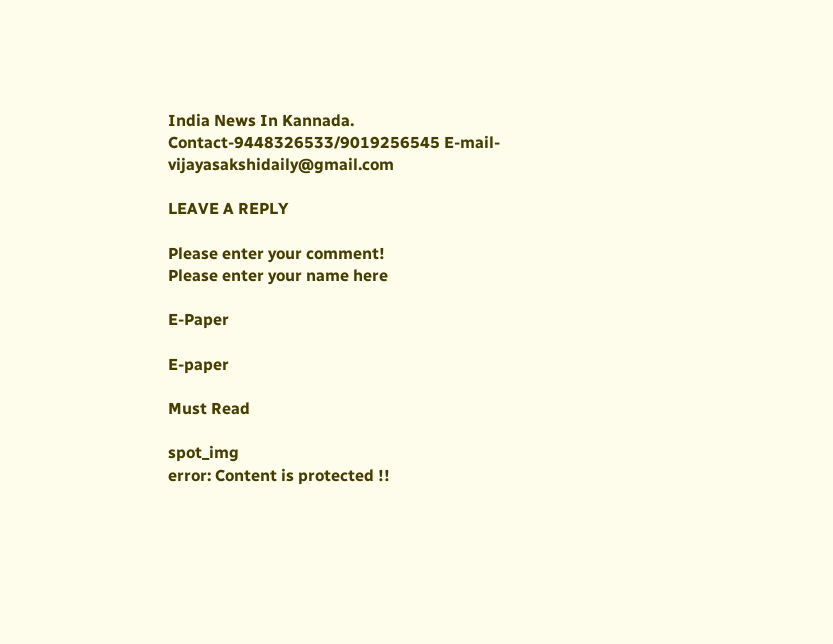India News In Kannada. Contact-9448326533/9019256545 E-mail-vijayasakshidaily@gmail.com

LEAVE A REPLY

Please enter your comment!
Please enter your name here

E-Paper

E-paper

Must Read

spot_img
error: Content is protected !!